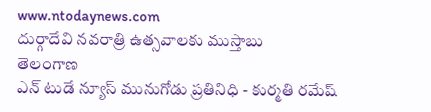www.ntodaynews.com
దుర్గాదేవి నవరాత్రి ఉత్సవాలకు ముస్తాబు
తెలంగాణ
ఎన్ టుడే న్యూస్ మునుగోడు ప్రతినిధి - కుర్మతి రమేష్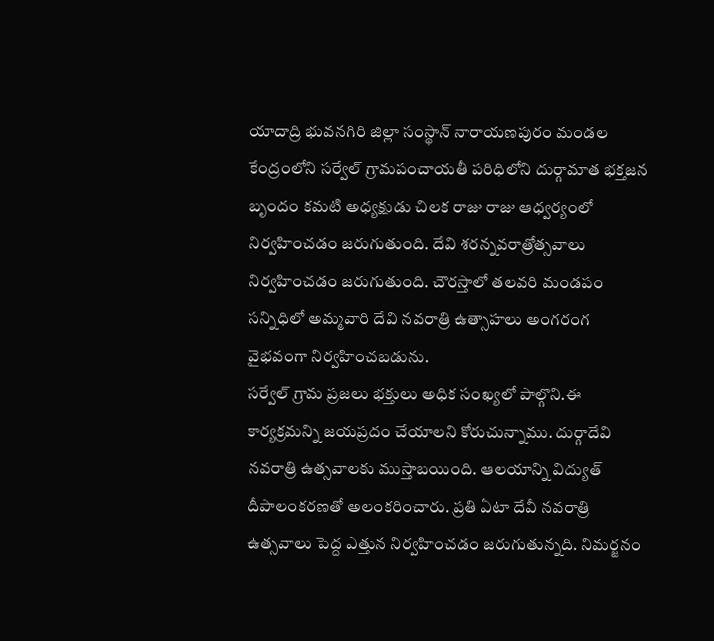యాదాద్రి భువనగిరి జిల్లా సంస్థాన్ నారాయణపురం మండల కేంద్రంలోని సర్వేల్ గ్రామపంచాయతీ పరిధిలోని దుర్గామాత భక్తజన బృందం కమటి అధ్యక్షుడు చిలక రాజు రాజు ఆధ్వర్యంలో నిర్వహించడం జరుగుతుంది. దేవి శరన్నవరాత్రోత్సవాలు నిర్వహించడం జరుగుతుంది. చౌరస్తాలో తలవరి మండపం సన్నిధిలో అమ్మవారి దేవి నవరాత్రి ఉత్సాహలు అంగరంగ వైభవంగా నిర్వహించబడును.
సర్వేల్ గ్రామ ప్రజలు భక్తులు అధిక సంఖ్యలో పాల్గొని.ఈ కార్యక్రమన్ని జయప్రదం చేయాలని కోరుచున్నాము. దుర్గాదేవి నవరాత్రి ఉత్సవాలకు ముస్తాబయింది. ఆలయాన్ని విద్యుత్ దీపాలంకరణతో అలంకరించారు. ప్రతి ఏటా దేవీ నవరాత్రి ఉత్సవాలు పెద్ద ఎత్తున నిర్వహించడం జరుగుతున్నది. నిమర్జనం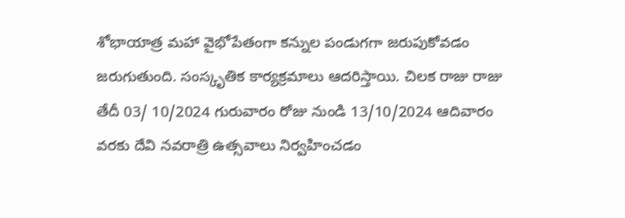శోభాయాత్ర మహా వైభోపేతంగా కన్నుల పండుగగా జరుపుకోవడం జరుగుతుంది. సంస్కృతిక కార్యక్రమాలు ఆదరిస్తాయి. చిలక రాజు రాజు తేదీ 03/ 10/2024 గురువారం రోజు నుండి 13/10/2024 ఆదివారం వరకు దేవి నవరాత్రి ఉత్సవాలు నిర్వహించడం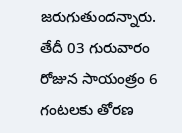జరుగుతుందన్నారు. తేదీ 03 గురువారం రోజున సాయంత్రం 6 గంటలకు తోరణ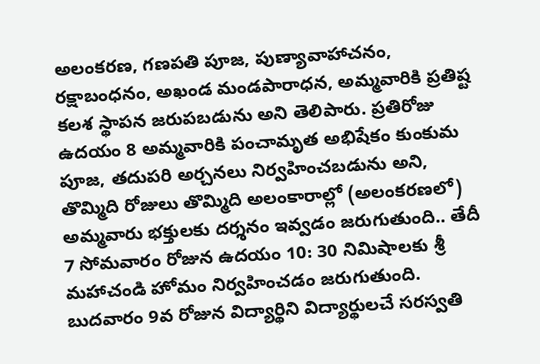అలంకరణ, గణపతి పూజ, పుణ్యావాహాచనం, రక్షాబంధనం, అఖండ మండపారాధన, అమ్మవారికి ప్రతిష్ట కలశ స్థాపన జరుపబడును అని తెలిపారు. ప్రతిరోజు ఉదయం 8 అమ్మవారికి పంచామృత అభిషేకం కుంకుమ పూజ, తదుపరి అర్చనలు నిర్వహించబడును అని, తొమ్మిది రోజులు తొమ్మిది అలంకారాల్లో (అలంకరణలో) అమ్మవారు భక్తులకు దర్శనం ఇవ్వడం జరుగుతుంది.. తేదీ 7 సోమవారం రోజున ఉదయం 10: 30 నిమిషాలకు శ్రీ మహాచండి హోమం నిర్వహించడం జరుగుతుంది. బుదవారం 9వ రోజున విద్యార్థిని విద్యార్థులచే సరస్వతి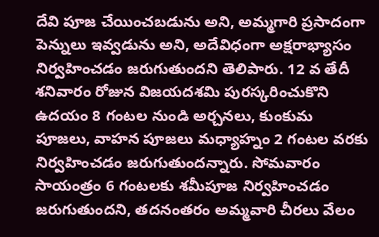దేవి పూజ చేయించబడును అని, అమ్మగారి ప్రసాదంగా పెన్నులు ఇవ్వడును అని, అదేవిధంగా అక్షరాభ్యాసం నిర్వహించడం జరుగుతుందని తెలిపారు. 12 వ తేదీ శనివారం రోజున విజయదశమి పురస్కరించుకొని ఉదయం 8 గంటల నుండి అర్చనలు, కుంకుమ పూజలు, వాహన పూజలు మధ్యాహ్నం 2 గంటల వరకు నిర్వహించడం జరుగుతుందన్నారు. సోమవారం సాయంత్రం 6 గంటలకు శమీపూజ నిర్వహించడం జరుగుతుందని, తదనంతరం అమ్మవారి చీరలు వేలం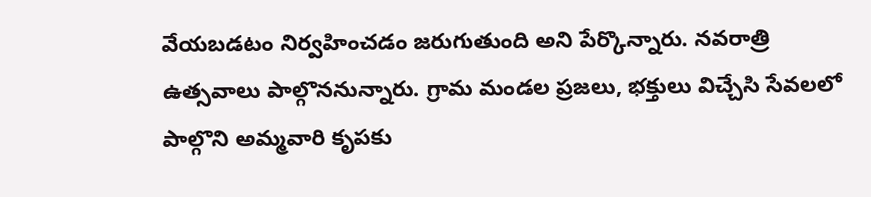వేయబడటం నిర్వహించడం జరుగుతుంది అని పేర్కొన్నారు. నవరాత్రి ఉత్సవాలు పాల్గొననున్నారు. గ్రామ మండల ప్రజలు, భక్తులు విచ్చేసి సేవలలో పాల్గొని అమ్మవారి కృపకు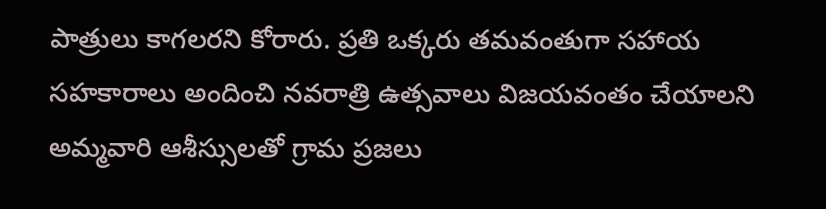పాత్రులు కాగలరని కోరారు. ప్రతి ఒక్కరు తమవంతుగా సహాయ సహకారాలు అందించి నవరాత్రి ఉత్సవాలు విజయవంతం చేయాలని అమ్మవారి ఆశీస్సులతో గ్రామ ప్రజలు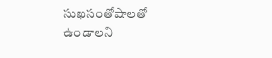సుఖసంతోషాలతో ఉండాలని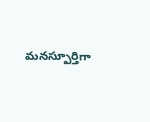మనస్పూర్తిగా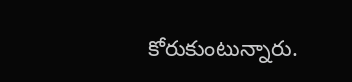కోరుకుంటున్నారు.